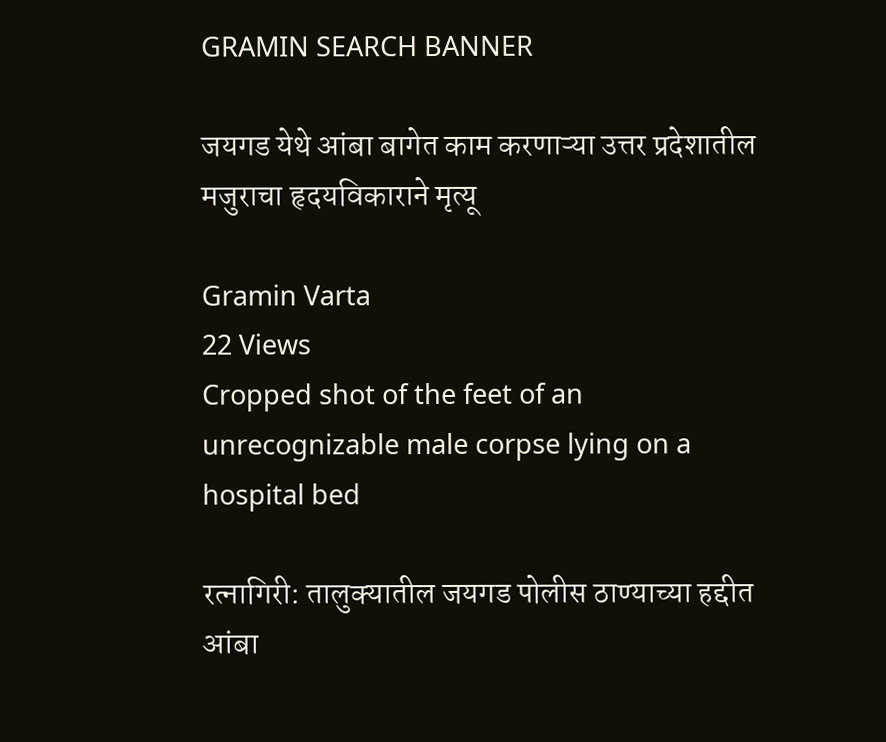GRAMIN SEARCH BANNER

जयगड येथे आंबा बागेत काम करणाऱ्या उत्तर प्रदेशातील मजुराचा हृदयविकाराने मृत्यू

Gramin Varta
22 Views
Cropped shot of the feet of an unrecognizable male corpse lying on a hospital bed

रत्नागिरी: तालुक्यातील जयगड पोलीस ठाण्याच्या हद्दीत आंबा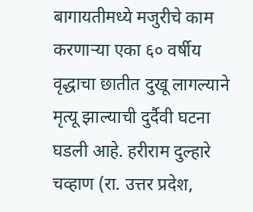बागायतीमध्ये मजुरीचे काम करणाऱ्या एका ६० वर्षीय वृद्धाचा छातीत दुखू लागल्याने मृत्यू झाल्याची दुर्दैवी घटना घडली आहे. हरीराम दुल्हारे चव्हाण (रा. उत्तर प्रदेश,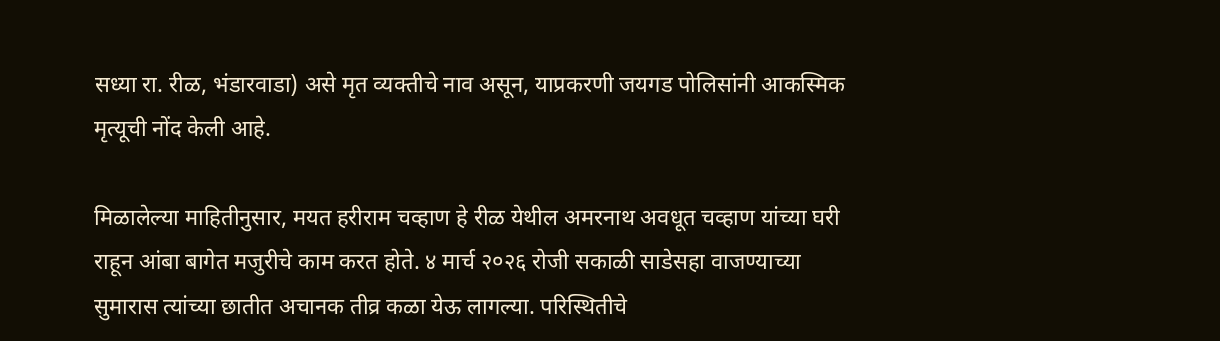सध्या रा. रीळ, भंडारवाडा) असे मृत व्यक्तीचे नाव असून, याप्रकरणी जयगड पोलिसांनी आकस्मिक मृत्यूची नोंद केली आहे.

मिळालेल्या माहितीनुसार, मयत हरीराम चव्हाण हे रीळ येथील अमरनाथ अवधूत चव्हाण यांच्या घरी राहून आंबा बागेत मजुरीचे काम करत होते. ४ मार्च २०२६ रोजी सकाळी साडेसहा वाजण्याच्या सुमारास त्यांच्या छातीत अचानक तीव्र कळा येऊ लागल्या. परिस्थितीचे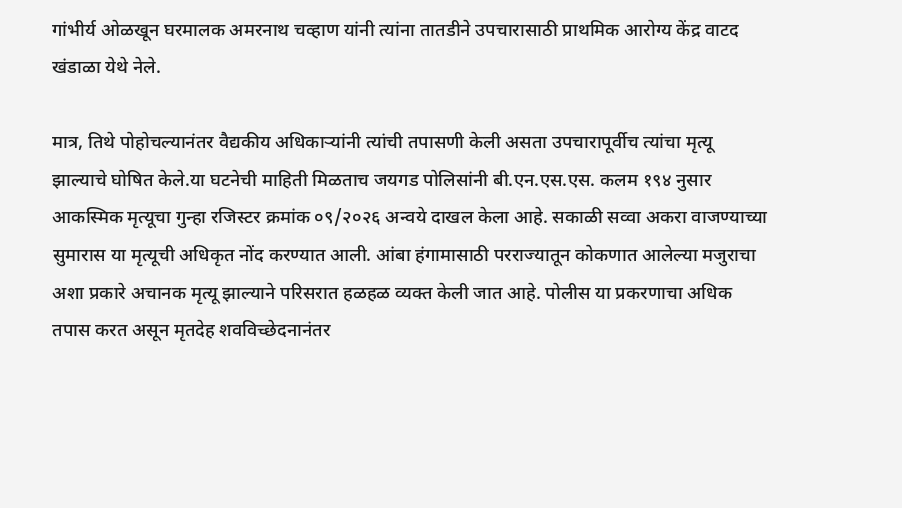गांभीर्य ओळखून घरमालक अमरनाथ चव्हाण यांनी त्यांना तातडीने उपचारासाठी प्राथमिक आरोग्य केंद्र वाटद खंडाळा येथे नेले.

मात्र, तिथे पोहोचल्यानंतर वैद्यकीय अधिकाऱ्यांनी त्यांची तपासणी केली असता उपचारापूर्वीच त्यांचा मृत्यू झाल्याचे घोषित केले.या घटनेची माहिती मिळताच जयगड पोलिसांनी बी.एन.एस.एस. कलम १९४ नुसार आकस्मिक मृत्यूचा गुन्हा रजिस्टर क्रमांक ०९/२०२६ अन्वये दाखल केला आहे. सकाळी सव्वा अकरा वाजण्याच्या सुमारास या मृत्यूची अधिकृत नोंद करण्यात आली. आंबा हंगामासाठी परराज्यातून कोकणात आलेल्या मजुराचा अशा प्रकारे अचानक मृत्यू झाल्याने परिसरात हळहळ व्यक्त केली जात आहे. पोलीस या प्रकरणाचा अधिक तपास करत असून मृतदेह शवविच्छेदनानंतर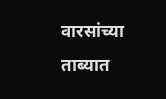वारसांच्या ताब्यात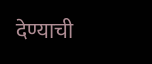देण्याची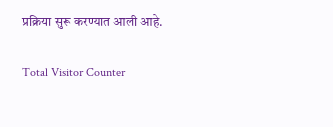प्रक्रिया सुरू करण्यात आली आहे.

Total Visitor Counter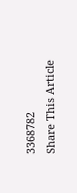3368782
Share This Article